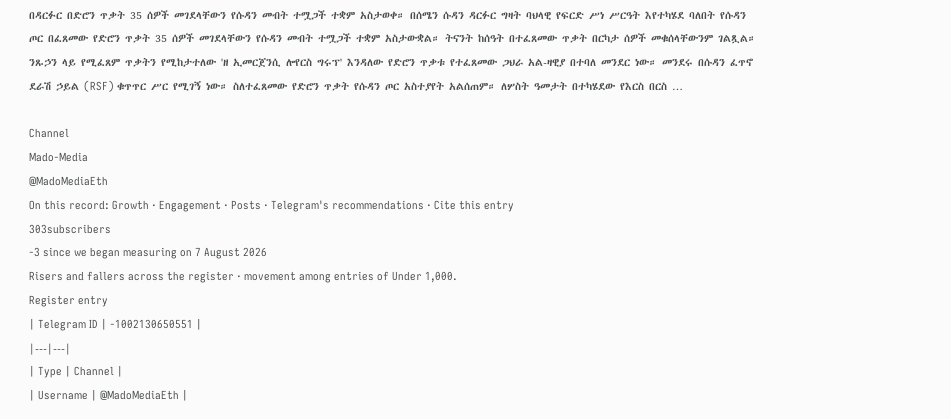በዳርፉር በድሮን ጥቃት 35 ሰዎች መገደላቸውን የሱዳን መብት ተሟጋች ተቋም አስታወቀ። በሰሜን ሱዳን ዳርፉር ግዛት ባህላዊ የፍርድ ሥነ ሥርዓት እየተካሄደ ባለበት የሱዳን ጦር በፈጸመው የድሮን ጥቃት 35 ሰዎች መገደላቸውን የሱዳን መብት ተሟጋች ተቋም አስታውቋል። ትናንት ከሰዓት በተፈጸመው ጥቃት በርካታ ሰዎች መቁሰላቸውንም ገልጿል። ንጹኃን ላይ የሚፈጸም ጥቃትን የሚከታተለው 'ዘ ኢመርጀንሲ ሎየርስ ግሩፕ' እንዳለው የድሮን ጥቃቱ የተፈጸመው ጋህራ አል-ዛዊያ በተባለ መንደር ነው። መንደሩ በሱዳን ፈጥኖ ደራሽ ኃይል (RSF) ቁጥጥር ሥር የሚገኝ ነው። ስለተፈጸመው የድሮን ጥቃት የሱዳን ጦር አስተያየት አልሰጠም። ለሦስት ዓመታት በተካሄደው የእርስ በርስ …

Channel
Mado-Media
@MadoMediaEth
On this record: Growth · Engagement · Posts · Telegram's recommendations · Cite this entry
303subscribers
-3 since we began measuring on 7 August 2026
Risers and fallers across the register · movement among entries of Under 1,000.
Register entry
| Telegram ID | -1002130650551 |
|---|---|
| Type | Channel |
| Username | @MadoMediaEth |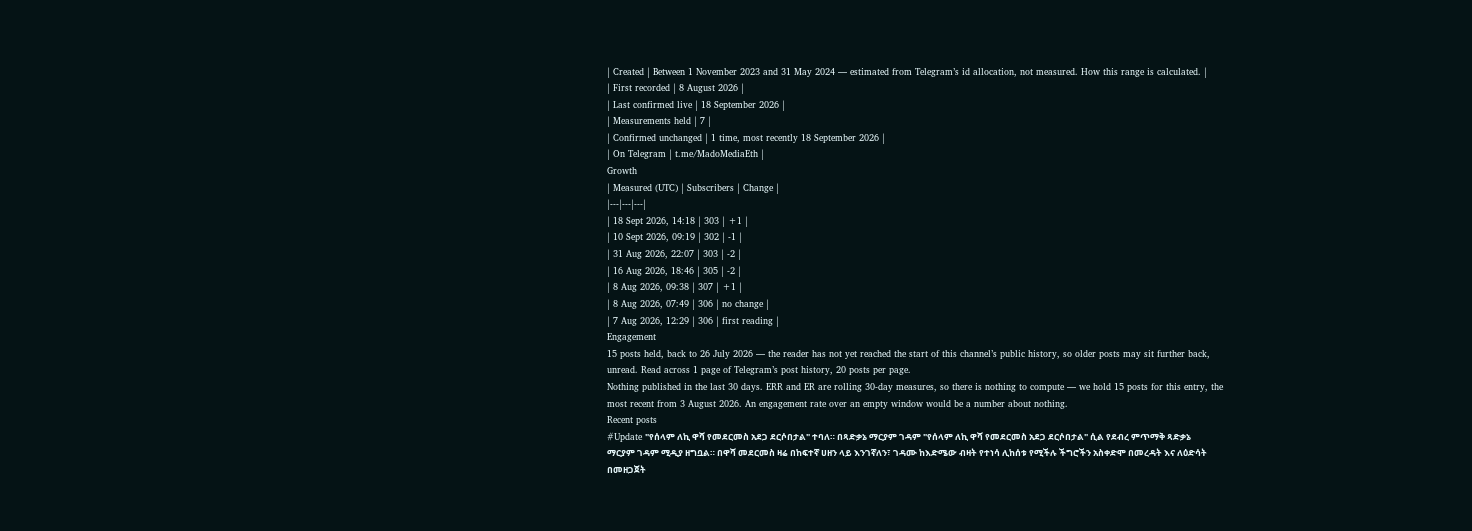| Created | Between 1 November 2023 and 31 May 2024 — estimated from Telegram’s id allocation, not measured. How this range is calculated. |
| First recorded | 8 August 2026 |
| Last confirmed live | 18 September 2026 |
| Measurements held | 7 |
| Confirmed unchanged | 1 time, most recently 18 September 2026 |
| On Telegram | t.me/MadoMediaEth |
Growth
| Measured (UTC) | Subscribers | Change |
|---|---|---|
| 18 Sept 2026, 14:18 | 303 | +1 |
| 10 Sept 2026, 09:19 | 302 | -1 |
| 31 Aug 2026, 22:07 | 303 | -2 |
| 16 Aug 2026, 18:46 | 305 | -2 |
| 8 Aug 2026, 09:38 | 307 | +1 |
| 8 Aug 2026, 07:49 | 306 | no change |
| 7 Aug 2026, 12:29 | 306 | first reading |
Engagement
15 posts held, back to 26 July 2026 — the reader has not yet reached the start of this channel’s public history, so older posts may sit further back, unread. Read across 1 page of Telegram’s post history, 20 posts per page.
Nothing published in the last 30 days. ERR and ER are rolling 30-day measures, so there is nothing to compute — we hold 15 posts for this entry, the most recent from 3 August 2026. An engagement rate over an empty window would be a number about nothing.
Recent posts
#Update "የሰላም ለኪ ዋሻ የመደርመስ አደጋ ደርሶበታል" ተባለ። በጻድቃኔ ማርያም ገዳም "የሰላም ለኪ ዋሻ የመደርመስ አደጋ ደርሶበታል" ሲል የደብረ ምጥማቅ ጻድቃኔ ማርያም ገዳም ሚዲያ ዘግቧል። በዋሻ መደርመስ ዛሬ በከፍተኛ ሀዘን ላይ እንገኛለን፣ ገዳሙ ከእድሜው ብዛት የተነሳ ሊከሰቱ የሚችሉ ችግሮችን አስቀድሞ በመረዳት እና ለዕድሳት በመዘጋጀት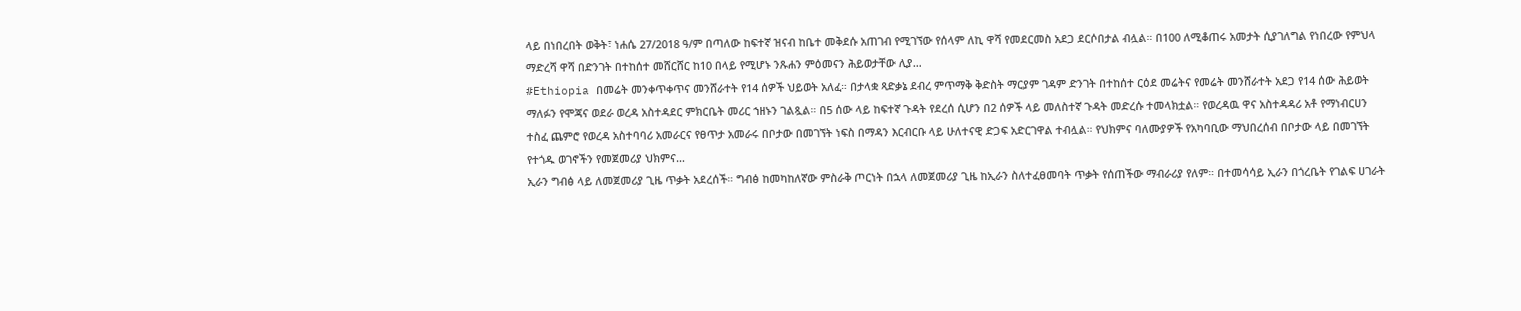ላይ በነበረበት ወቅት፣ ነሐሴ 27/2018 ዓ/ም በጣለው ከፍተኛ ዝናብ ከቤተ መቅደሱ አጠገብ የሚገኘው የሰላም ለኪ ዋሻ የመደርመስ አደጋ ደርሶበታል ብሏል። በ100 ለሚቆጠሩ አመታት ሲያገለግል የነበረው የምህላ ማድረሻ ዋሻ በድንገት በተከሰተ መሸርሸር ከ10 በላይ የሚሆኑ ንጹሐን ምዕመናን ሕይወታቸው ሊያ…
#Ethiopia በመሬት መንቀጥቀጥና መንሸራተት የ14 ሰዎች ህይወት አለፈ። በታላቋ ጻድቃኔ ደብረ ምጥማቅ ቅድስት ማርያም ገዳም ድንገት በተከሰተ ርዕደ መሬትና የመሬት መንሸራተት አደጋ የ14 ሰው ሕይወት ማለፉን የሞጃና ወደራ ወረዳ አስተዳደር ምክርቤት መሪር ኀዘኑን ገልጿል። በ5 ሰው ላይ ከፍተኛ ጉዳት የደረሰ ሲሆን በ2 ሰዎች ላይ መለስተኛ ጉዳት መድረሱ ተመላክቷል። የወረዳዉ ዋና አስተዳዳሪ አቶ የማነብርሀን ተስፈ ጨምሮ የወረዳ አስተባባሪ አመራርና የፀጥታ አመራሩ በቦታው በመገኘት ነፍስ በማዳን እርብርቡ ላይ ሁለተናዊ ድጋፍ አድርገዋል ተብሏል። የህክምና ባለሙያዎች የአካባቢው ማህበረሰብ በቦታው ላይ በመገኘት የተጎዱ ወገኖችን የመጀመሪያ ህክምና…
ኢራን ግብፅ ላይ ለመጀመሪያ ጊዜ ጥቃት አደረሰች። ግብፅ ከመካከለኛው ምስራቅ ጦርነት በኋላ ለመጀመሪያ ጊዜ ከኢራን ስለተፈፀመባት ጥቃት የሰጠችው ማብራሪያ የለም። በተመሳሳይ ኢራን በጎረቤት የገልፍ ሀገራት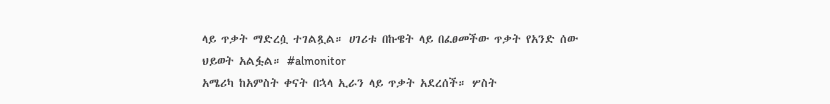ላይ ጥቃት ማድረሷ ተገልጿል። ሀገሪቱ በኩዌት ላይ በፈፀመችው ጥቃት የአንድ ሰው ህይወት አልፏል። #almonitor
አሜሪካ ከአምስት ቀናት በኋላ ኢራን ላይ ጥቃት አደረሰች። ሦስት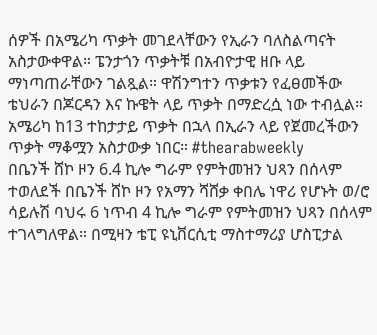ሰዎች በአሜሪካ ጥቃት መገደላቸውን የኢራን ባለስልጣናት አስታውቀዋል። ፔንታጎን ጥቃትቹ በአብዮታዊ ዘቡ ላይ ማነጣጠራቸውን ገልጿል። ዋሽንግተን ጥቃቱን የፈፀመችው ቴህራን በጆርዳን እና ኩዌት ላይ ጥቃት በማድረሷ ነው ተብሏል። አሜሪካ ከ13 ተከታታይ ጥቃት በኋላ በኢራን ላይ የጀመረችውን ጥቃት ማቆሟን አስታውቃ ነበር። #thearabweekly
በቤንች ሸኮ ዞን 6.4 ኪሎ ግራም የምትመዝን ህጻን በሰላም ተወለደች በቤንች ሸኮ ዞን የአማን ሻሸቃ ቀበሌ ነዋሪ የሆኑት ወ/ሮ ሳይሉሽ ባህሩ 6 ነጥብ 4 ኪሎ ግራም የምትመዝን ህጻን በሰላም ተገላግለዋል። በሚዛን ቴፒ ዩኒቨርሲቲ ማስተማሪያ ሆስፒታል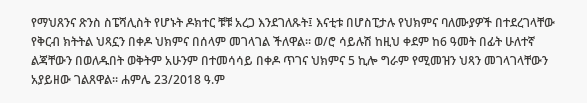የማህጸንና ጽንስ ስፔሻሊስት የሆኑት ዶክተር ቹቹ አረጋ እንደገለጹት፤ እናቲቱ በሆስፒታሉ የህክምና ባለሙያዎች በተደረገላቸው የቅርብ ክትትል ህጻኗን በቀዶ ህክምና በሰላም መገላገል ችለዋል። ወ/ሮ ሳይሉሽ ከዚህ ቀደም ከ6 ዓመት በፊት ሁለተኛ ልጃቸውን በወለዱበት ወቅትም አሁንም በተመሳሳይ በቀዶ ጥገና ህክምና 5 ኪሎ ግራም የሚመዝን ህጻን መገላገላቸውን አያይዘው ገልጸዋል። ሐምሌ 23/2018 ዓ.ም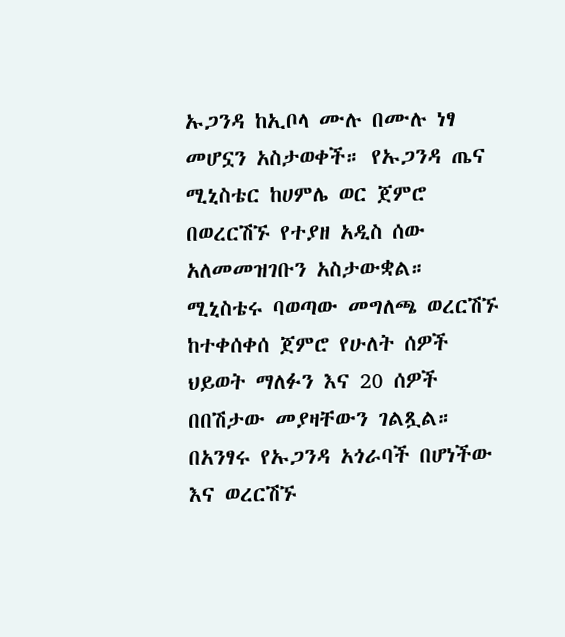ኡጋንዳ ከኢቦላ ሙሉ በሙሉ ነፃ መሆኗን አስታወቀች። የኡጋንዳ ጤና ሚኒስቴር ከሀምሌ ወር ጀምሮ በወረርሽኙ የተያዘ አዲስ ሰው አለመመዝገቡን አስታውቋል። ሚኒስቴሩ ባወጣው መግለጫ ወረርሽኙ ከተቀሰቀሰ ጀምሮ የሁለት ሰዎች ህይወት ማለፉን እና 20 ሰዎች በበሽታው መያዛቸውን ገልጿል። በአንፃሩ የኡጋንዳ አጎራባች በሆነችው እና ወረርሽኙ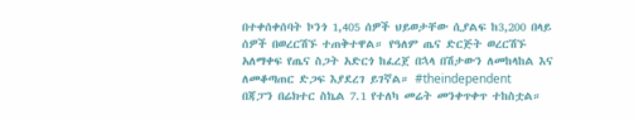በተቀሰቀሰባት ኮንጎ 1,405 ሰዎች ህይወታቸው ሲያልፍ ከ3,200 በላይ ሰዎች በወረርሽኙ ተጠቅተዋል። የዓለም ጤና ድርጅት ወረርሽኙ አለማቀፍ የጤና ስጋት አድርጎ ከፈረጀ በኋላ በሽታውን ለመከላከል እና ለመቆጣጠር ድጋፍ እያደረገ ይገኛል። #theindependent
በጃፓን በሬክተር ስኬል 7.1 የተለካ መሬት መንቀጥቀጥ ተከስቷል።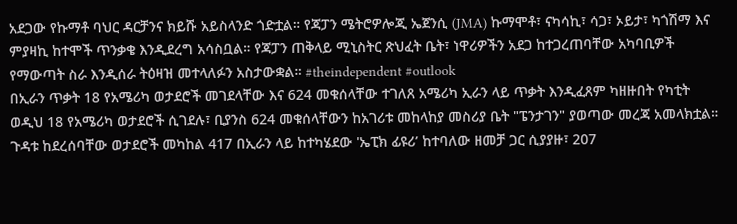አደጋው የኩማቶ ባህር ዳርቻንና ክይሹ አይስላንድ ጎድቷል። የጃፓን ሜትሮዎሎጂ ኤጀንሲ (JMA) ኩማሞቶ፣ ናካሳኪ፣ ሳጋ፣ ኦይታ፣ ካጎሽማ እና ምያዛኪ ከተሞች ጥንቃቄ እንዲደረግ አሳስቧል። የጃፓን ጠቅላይ ሚኒስትር ጽህፈት ቤት፣ ነዋሪዎችን አደጋ ከተጋረጠባቸው አካባቢዎች የማውጣት ስራ እንዲሰራ ትዕዛዝ መተላለፉን አስታውቋል። #theindependent #outlook
በኢራን ጥቃት 18 የአሜሪካ ወታደሮች መገደላቸው እና 624 መቁሰላቸው ተገለጸ አሜሪካ ኢራን ላይ ጥቃት እንዲፈጸም ካዘዙበት የካቲት ወዲህ 18 የአሜሪካ ወታደሮች ሲገደሉ፣ ቢያንስ 624 መቁሰላቸውን ከአገሪቱ መከላከያ መስሪያ ቤት "ፔንታገን" ያወጣው መረጃ አመላክቷል። ጉዳቱ ከደረሰባቸው ወታደሮች መካከል 417 በኢራን ላይ ከተካሄደው 'ኤፒክ ፊዩሪ’ ከተባለው ዘመቻ ጋር ሲያያዙ፣ 207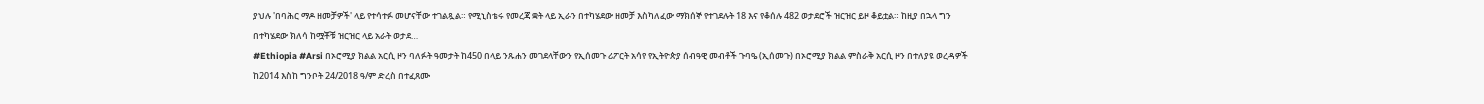ያህሉ 'በባሕር ማዶ ዘመቻዎች' ላይ የተሳተፉ መሆናቸው ተገልጿል። የሚኒስቴሩ የመረጃ ቋት ላይ ኢራን በተካሄደው ዘመቻ እስካለፈው ማክሰኞ የተገደሉት 18 እና የቆሰሉ 482 ወታደሮች ዝርዝር ይዞ ቆይቷል። ከዚያ በኋላ ግን በተካሄደው ክለሳ ከሟቾቹ ዝርዝር ላይ አራት ወታደ…
#Ethiopia #Arsi በኦሮሚያ ክልል አርሲ ዞን ባለፉት ዓመታት ከ450 በላይ ንጹሐን መገደላቸውን የኢሰመጉ ሪፖርት አሳየ የኢትዮጵያ ሰብዓዊ መብቶች ጉባዔ (ኢሰመጉ) በኦሮሚያ ክልል ምስራቅ አርሲ ዞን በተለያዩ ወረዳዎች ከ2014 እስከ ግንቦት 24/2018 ዓ/ም ድረስ በተፈጸሙ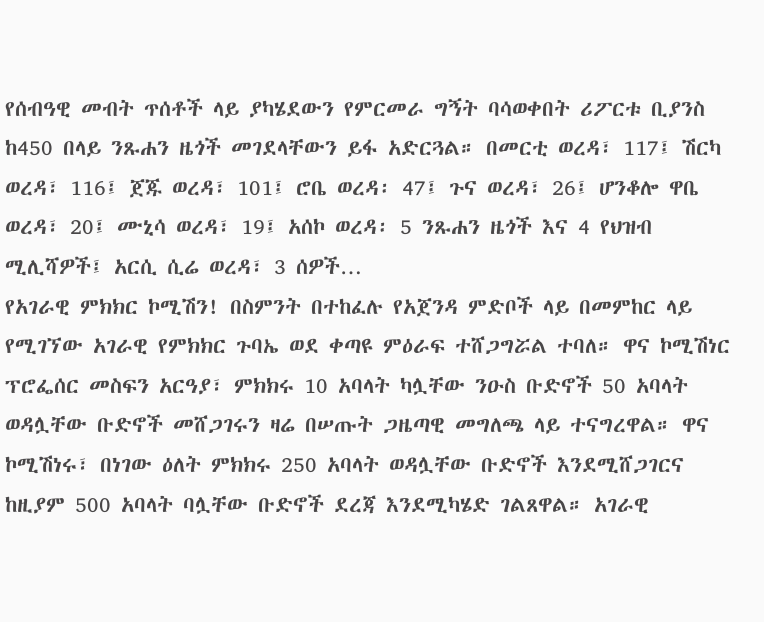የሰብዓዊ መብት ጥሰቶች ላይ ያካሄደውን የምርመራ ግኝት ባሳወቀበት ሪፖርቱ ቢያንስ ከ450 በላይ ንጹሐን ዜጎች መገደላቸውን ይፋ አድርጓል። በመርቲ ወረዳ፣ 117፤ ሽርካ ወረዳ፣ 116፤ ጀጁ ወረዳ፣ 101፤ ሮቤ ወረዳ፡ 47፤ ጉና ወረዳ፣ 26፤ ሆንቆሎ ዋቤ ወረዳ፣ 20፤ ሙኒሳ ወረዳ፣ 19፤ አሰኮ ወረዳ፡ 5 ንጹሐን ዜጎች እና 4 የህዝብ ሚሊሻዎች፤ አርሲ ሲሬ ወረዳ፣ 3 ሰዎች…
የአገራዊ ምክክር ኮሚሽን! በስምንት በተከፈሉ የአጀንዳ ምድቦች ላይ በመምከር ላይ የሚገኘው አገራዊ የምክክር ጉባኤ ወደ ቀጣዩ ምዕራፍ ተሸጋግሯል ተባለ። ዋና ኮሚሽነር ፕሮፌሰር መስፍን አርዓያ፣ ምክክሩ 10 አባላት ካሏቸው ንዑስ ቡድኖች 50 አባላት ወዳሏቸው ቡድኖች መሸጋገሩን ዛሬ በሠጡት ጋዜጣዊ መግለጫ ላይ ተናግረዋል። ዋና ኮሚሽነሩ፣ በነገው ዕለት ምክክሩ 250 አባላት ወዳሏቸው ቡድኖች እንደሚሸጋገርና ከዚያም 500 አባላት ባሏቸው ቡድኖች ደረጃ እንደሚካሄድ ገልጸዋል። አገራዊ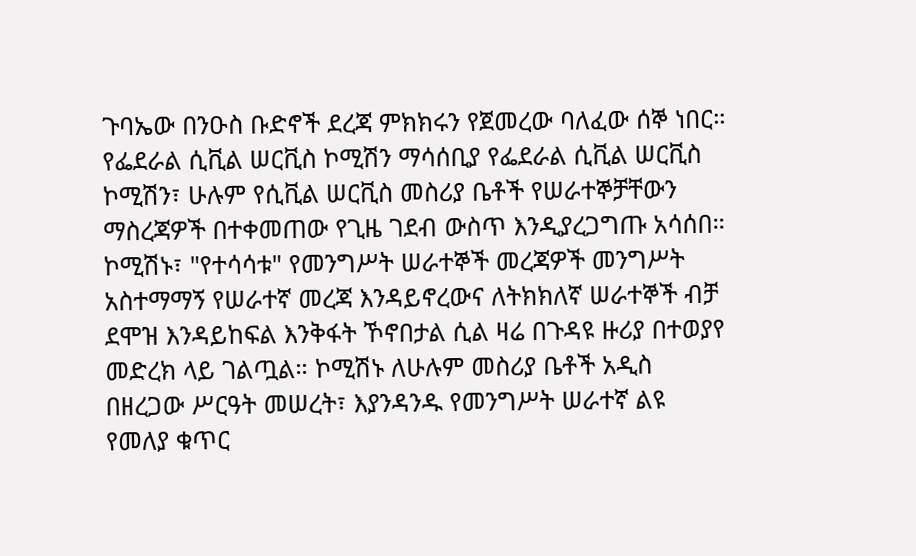ጉባኤው በንዑስ ቡድኖች ደረጃ ምክክሩን የጀመረው ባለፈው ሰኞ ነበር።
የፌደራል ሲቪል ሠርቪስ ኮሚሽን ማሳሰቢያ የፌደራል ሲቪል ሠርቪስ ኮሚሽን፣ ሁሉም የሲቪል ሠርቪስ መስሪያ ቤቶች የሠራተኞቻቸውን ማስረጃዎች በተቀመጠው የጊዜ ገደብ ውስጥ እንዲያረጋግጡ አሳሰበ። ኮሚሽኑ፣ "የተሳሳቱ" የመንግሥት ሠራተኞች መረጃዎች መንግሥት አስተማማኝ የሠራተኛ መረጃ እንዳይኖረውና ለትክክለኛ ሠራተኞች ብቻ ደሞዝ እንዳይከፍል እንቅፋት ኾኖበታል ሲል ዛሬ በጉዳዩ ዙሪያ በተወያየ መድረክ ላይ ገልጧል። ኮሚሽኑ ለሁሉም መስሪያ ቤቶች አዲስ በዘረጋው ሥርዓት መሠረት፣ እያንዳንዱ የመንግሥት ሠራተኛ ልዩ የመለያ ቁጥር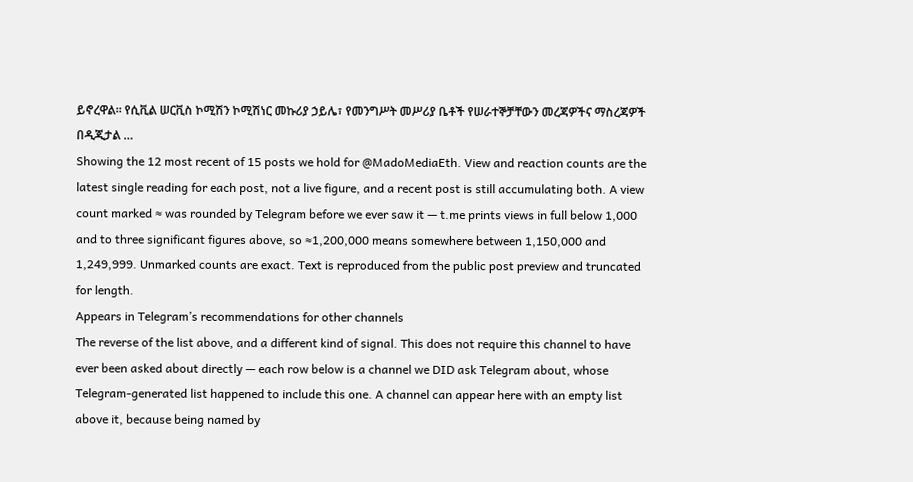ይኖረዋል። የሲቪል ሠርቪስ ኮሚሽን ኮሚሽነር መኩሪያ ኃይሌ፣ የመንግሥት መሥሪያ ቤቶች የሠራተኞቻቸውን መረጃዎችና ማስረጃዎች በዲጂታል …
Showing the 12 most recent of 15 posts we hold for @MadoMediaEth. View and reaction counts are the latest single reading for each post, not a live figure, and a recent post is still accumulating both. A view count marked ≈ was rounded by Telegram before we ever saw it — t.me prints views in full below 1,000 and to three significant figures above, so ≈1,200,000 means somewhere between 1,150,000 and 1,249,999. Unmarked counts are exact. Text is reproduced from the public post preview and truncated for length.
Appears in Telegram’s recommendations for other channels
The reverse of the list above, and a different kind of signal. This does not require this channel to have ever been asked about directly — each row below is a channel we DID ask Telegram about, whose Telegram-generated list happened to include this one. A channel can appear here with an empty list above it, because being named by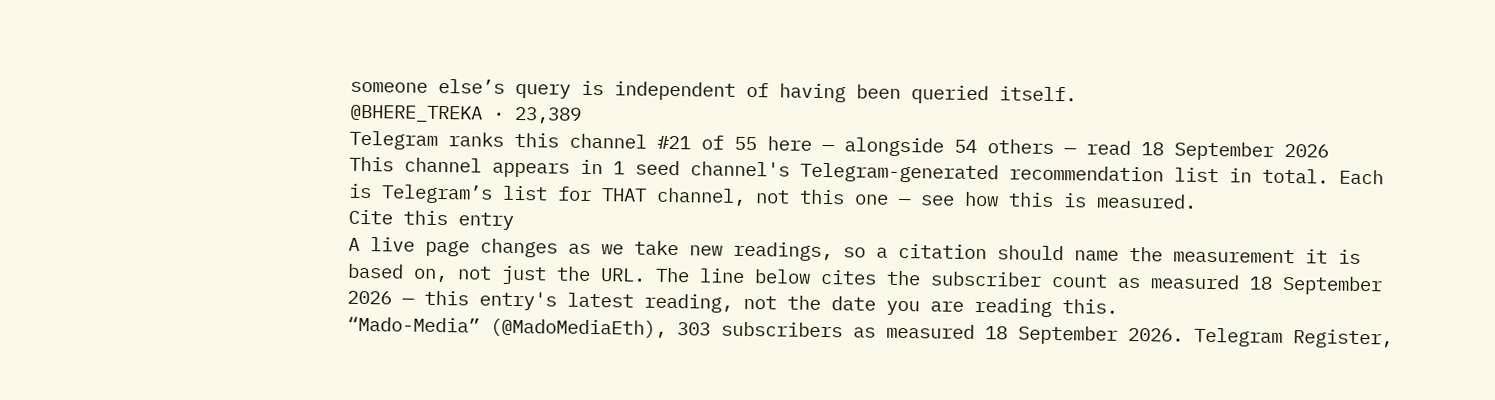someone else’s query is independent of having been queried itself.
@BHERE_TREKA · 23,389
Telegram ranks this channel #21 of 55 here — alongside 54 others — read 18 September 2026
This channel appears in 1 seed channel's Telegram-generated recommendation list in total. Each is Telegram’s list for THAT channel, not this one — see how this is measured.
Cite this entry
A live page changes as we take new readings, so a citation should name the measurement it is based on, not just the URL. The line below cites the subscriber count as measured 18 September 2026 — this entry's latest reading, not the date you are reading this.
“Mado-Media” (@MadoMediaEth), 303 subscribers as measured 18 September 2026. Telegram Register,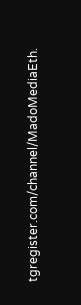tgregister.com/channel/MadoMediaEth.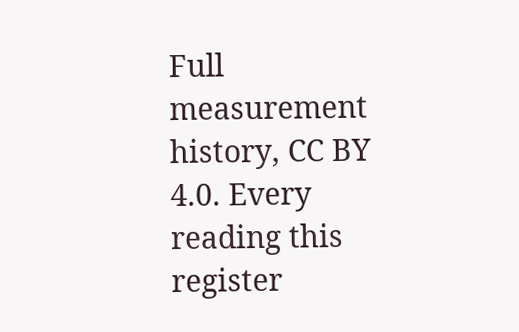Full measurement history, CC BY 4.0. Every reading this register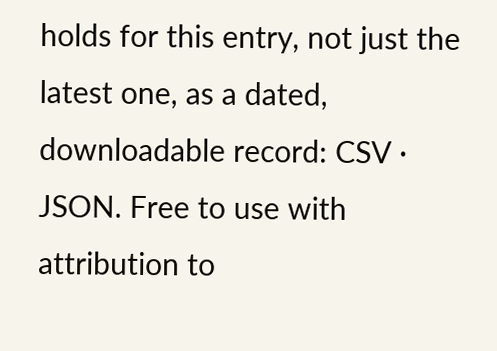holds for this entry, not just the latest one, as a dated, downloadable record: CSV · JSON. Free to use with attribution to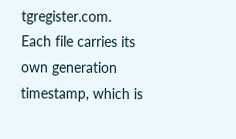tgregister.com. Each file carries its own generation timestamp, which is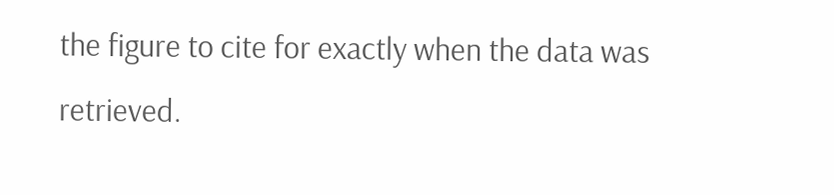the figure to cite for exactly when the data was retrieved.